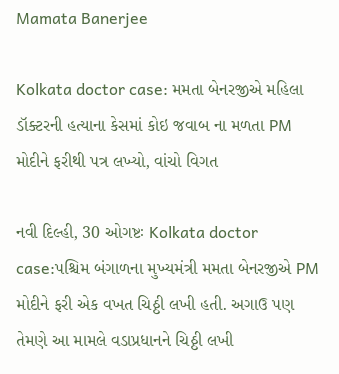Mamata Banerjee

Kolkata doctor case: મમતા બેનરજીએ મહિલા ડૉક્ટરની હત્યાના કેસમાં કોઇ જવાબ ના મળતા PM મોદીને ફરીથી પત્ર લખ્યો, વાંચો વિગત

નવી દિલ્હી, 30 ઓગષ્ટઃ Kolkata doctor case:પશ્ચિમ બંગાળના મુખ્યમંત્રી મમતા બેનરજીએ PM મોદીને ફરી એક વખત ચિઠ્ઠી લખી હતી. અગાઉ પણ તેમણે આ મામલે વડાપ્રધાનને ચિઠ્ઠી લખી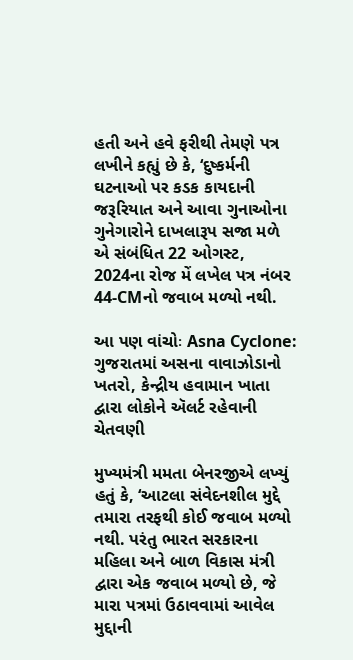હતી અને હવે ફરીથી તેમણે પત્ર લખીને કહ્યું છે કે, ‘દુષ્કર્મની ઘટનાઓ પર કડક કાયદાની જરૂરિયાત અને આવા ગુનાઓના ગુનેગારોને દાખલારૂપ સજા મળે એ સંબંધિત 22 ઓગસ્ટ, 2024ના રોજ મેં લખેલ પત્ર નંબર 44-CMનો જવાબ મળ્યો નથી.

આ પણ વાંચોઃ Asna Cyclone: ગુજરાતમાં અસના વાવાઝોડાનો ખતરો, કેન્દ્રીય હવામાન ખાતા દ્વારા લોકોને ઍલર્ટ રહેવાની ચેતવણી

મુખ્યમંત્રી મમતા બેનરજીએ લખ્યું હતું કે, ‘આટલા સંવેદનશીલ મુદ્દે તમારા તરફથી કોઈ જવાબ મળ્યો નથી. પરંતુ ભારત સરકારના મહિલા અને બાળ વિકાસ મંત્રી દ્વારા એક જવાબ મળ્યો છે, જે મારા પત્રમાં ઉઠાવવામાં આવેલ મુદ્દાની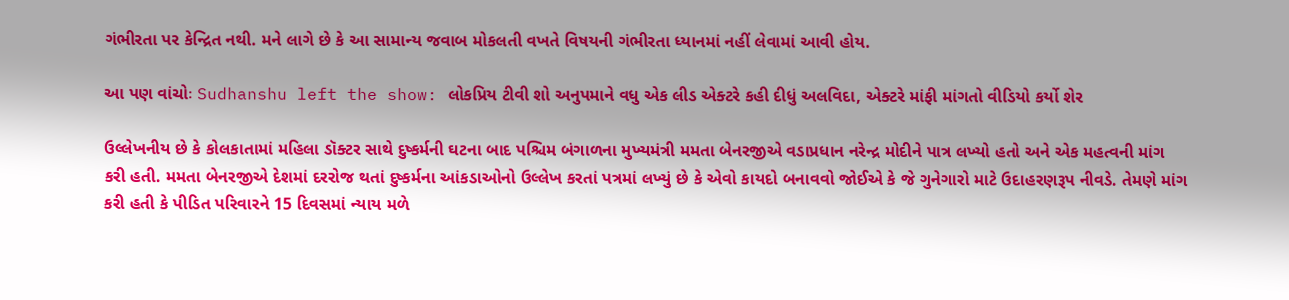ગંભીરતા પર કેન્દ્રિત નથી. મને લાગે છે કે આ સામાન્ય જવાબ મોકલતી વખતે વિષયની ગંભીરતા ધ્યાનમાં નહીં લેવામાં આવી હોય.

આ પણ વાંચોઃ Sudhanshu left the show: લોકપ્રિય ટીવી શો અનુપમાને વધુ એક લીડ એક્ટરે કહી દીધું અલવિદા, એક્ટરે માંફી માંગતો વીડિયો કર્યો શેર

ઉલ્લેખનીય છે કે કોલકાતામાં મહિલા ડૉક્ટર સાથે દુષ્કર્મની ઘટના બાદ પશ્ચિમ બંગાળના મુખ્યમંત્રી મમતા બેનરજીએ વડાપ્રધાન નરેન્દ્ર મોદીને પાત્ર લખ્યો હતો અને એક મહત્વની માંગ કરી હતી. મમતા બેનરજીએ દેશમાં દરરોજ થતાં દુષ્કર્મના આંકડાઓનો ઉલ્લેખ કરતાં પત્રમાં લખ્યું છે કે એવો કાયદો બનાવવો જોઈએ કે જે ગુનેગારો માટે ઉદાહરણરૂપ નીવડે. તેમણે માંગ કરી હતી કે પીડિત પરિવારને 15 દિવસમાં ન્યાય મળે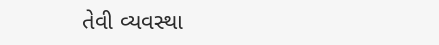તેવી વ્યવસ્થા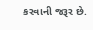કરવાની જરૂર છે.